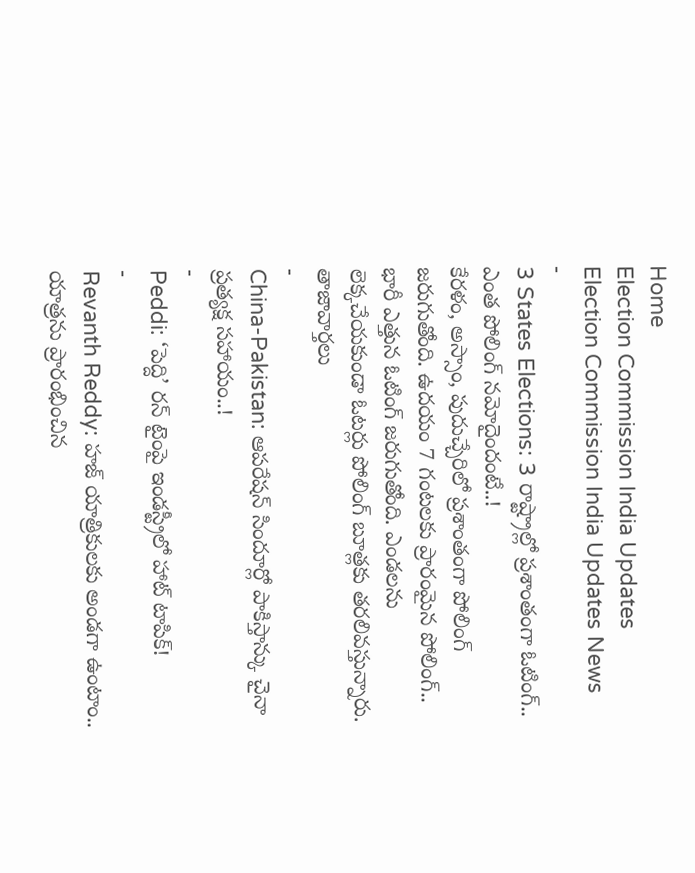Home
Election Commission India Updates
Election Commission India Updates News
-
3 States Elections: 3 రాష్ట్రాల్లో ప్రశాంతంగా ఓటింగ్.. ఎంత పోలింగ్ నమోదైందంటే..!
కేరళం, అస్సాం, పుదుచ్చేరిలో ప్రశాంతంగా పోలింగ్ జరుగుతోంది. ఉదయం 7 గంటలకు ప్రారంమైన పోలింగ్.. భారీ ఎత్తున ఓటింగ్ జరుగుతోంది. ఎండలను లెక్కచేయకుండా ఓటర్లు పోలింగ్ బూత్లకు తరలివస్తున్నారు.
తాజావార్తలు
-
China-Pakistan: ఆపరేషన్ సిందూర్లో పాకిస్తాన్కు చైనా ప్రత్యక్ష సహాయం..!
-
Peddi: ‘పెద్ది’ రన్ టైంపై ఇండస్ట్రీలో హాట్ టాపిక్!
-
Revanth Reddy: హజ్ యాత్రికులకు అండగా ఉంటాం.. యాత్రను ప్రారంభించిన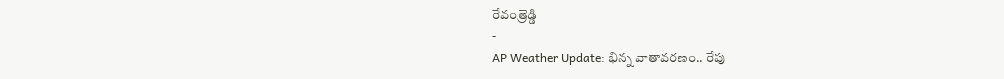రేవంత్రెడ్డి
-
AP Weather Update: భిన్న వాతావరణం.. రేపు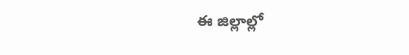ఈ జిల్లాల్లో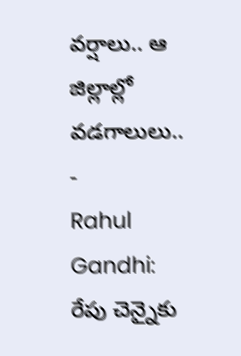వర్షాలు.. ఆ జిల్లాల్లో వడగాలులు..
-
Rahul Gandhi: రేపు చెన్నైకు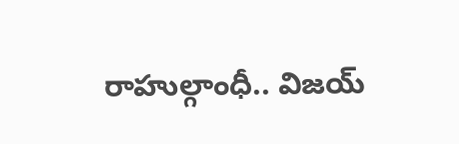రాహుల్గాంధీ.. విజయ్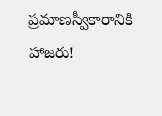ప్రమాణస్వీకారానికి హాజరు!